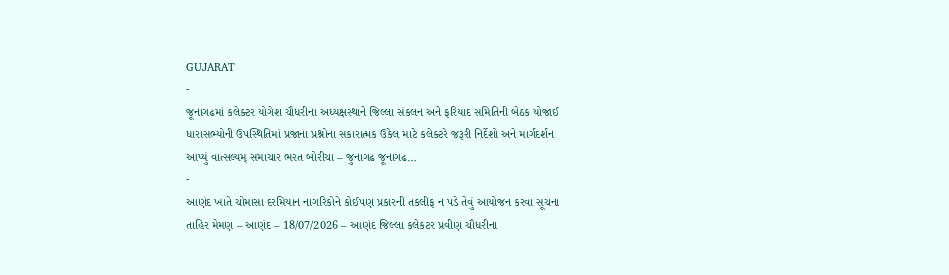GUJARAT
-
જૂનાગઢમાં કલેક્ટર યોગેશ ચૌધરીના અધ્યક્ષસ્થાને જિલ્લા સંકલન અને ફરિયાદ સમિતિની બેઠક યોજાઈ
ધારાસભ્યોની ઉપસ્થિતિમાં પ્રજાના પ્રશ્નોના સકારાત્મક ઉકેલ માટે કલેક્ટરે જરૂરી નિર્દેશો અને માર્ગદર્શન આપ્યું વાત્સલ્યમ્ સમાચાર ભરત બોરીચા – જુનાગઢ જૂનાગઢ…
-
આણંદ ખાતે ચોમાસા દરમિયાન નાગરિકોને કોઈપણ પ્રકારની તકલીફ ન પડે તેવું આયોજન કરવા સૂચના
તાહિર મેમણ – આણંદ – 18/07/2026 – આણંદ જિલ્લા કલેકટર પ્રવીણ ચૌધરીના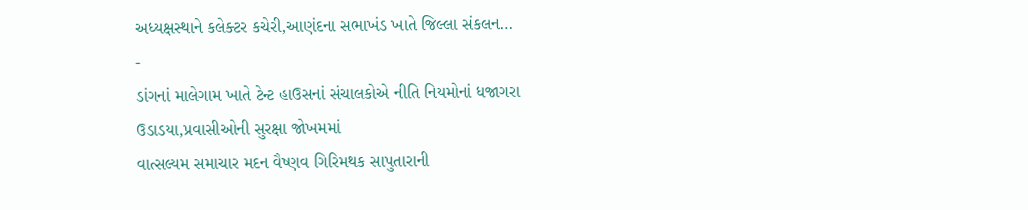અધ્યક્ષસ્થાને કલેક્ટર કચેરી,આણંદના સભાખંડ ખાતે જિલ્લા સંકલન…
-
ડાંગનાં માલેગામ ખાતે ટેન્ટ હાઉસનાં સંચાલકોએ નીતિ નિયમોનાં ધજાગરા ઉડાડયા,પ્રવાસીઓની સુરક્ષા જોખમમાં
વાત્સલ્યમ સમાચાર મદન વૈષ્ણવ ગિરિમથક સાપુતારાની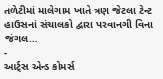તળેટીમાં માલેગામ ખાતે ત્રણ જેટલા ટેન્ટ હાઉસનાં સંચાલકો દ્વારા પરવાનગી વિના જંગલ…
-
આર્ટ્સ એન્ડ કોમર્સ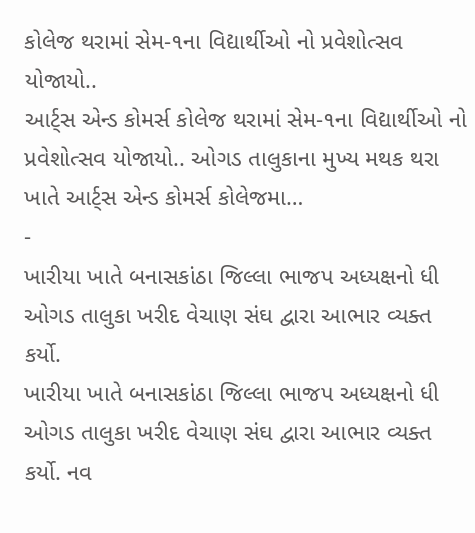કોલેજ થરામાં સેમ-૧ના વિદ્યાર્થીઓ નો પ્રવેશોત્સવ યોજાયો..
આર્ટ્સ એન્ડ કોમર્સ કોલેજ થરામાં સેમ-૧ના વિદ્યાર્થીઓ નો પ્રવેશોત્સવ યોજાયો.. ઓગડ તાલુકાના મુખ્ય મથક થરા ખાતે આર્ટ્સ એન્ડ કોમર્સ કોલેજમા…
-
ખારીયા ખાતે બનાસકાંઠા જિલ્લા ભાજપ અધ્યક્ષનો ધી ઓગડ તાલુકા ખરીદ વેચાણ સંઘ દ્વારા આભાર વ્યક્ત કર્યો.
ખારીયા ખાતે બનાસકાંઠા જિલ્લા ભાજપ અધ્યક્ષનો ધી ઓગડ તાલુકા ખરીદ વેચાણ સંઘ દ્વારા આભાર વ્યક્ત કર્યો. નવ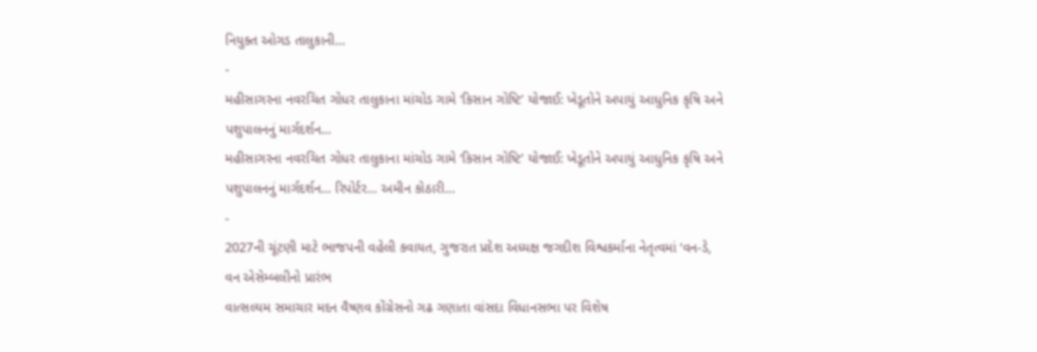નિયુક્ત ઓગડ તાલુકાની…
-
મહીસાગરના નવરચિત ગોધર તાલુકાના માંચોડ ગામે ‘કિસાન ગોષ્ટિ’ યોજાઈ: ખેડૂતોને અપાયું આધુનિક કૃષિ અને પશુપાલનનું માર્ગદર્શન…
મહીસાગરના નવરચિત ગોધર તાલુકાના માંચોડ ગામે ‘કિસાન ગોષ્ટિ’ યોજાઈ: ખેડૂતોને અપાયું આધુનિક કૃષિ અને પશુપાલનનું માર્ગદર્શન… રિપોર્ટર… અમીન કોઠારી…
-
2027ની ચૂંટણી માટે ભાજપની વહેલી કવાયત, ગુજરાત પ્રદેશ અધ્યક્ષ જગદીશ વિશ્વકર્માના નેતૃત્વમાં ‘વન-ડે, વન એસેમ્બલીનો પ્રારંભ
વાત્સલ્યમ સમાચાર મદન વૈષ્ણવ કોંગ્રેસનો ગઢ ગણાતા વાંસદા વિધાનસભા પર વિશેષ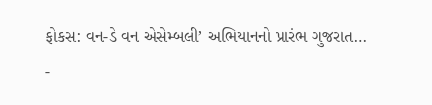ફોકસ: વન-ડે વન એસેમ્બલી’ અભિયાનનો પ્રારંભ ગુજરાત…
-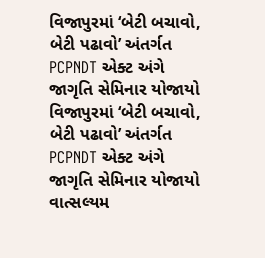વિજાપુરમાં ‘બેટી બચાવો, બેટી પઢાવો’ અંતર્ગત PCPNDT એક્ટ અંગે જાગૃતિ સેમિનાર યોજાયો
વિજાપુરમાં ‘બેટી બચાવો, બેટી પઢાવો’ અંતર્ગત PCPNDT એક્ટ અંગે જાગૃતિ સેમિનાર યોજાયો વાત્સલ્યમ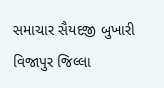સમાચાર સૈયદજી બુખારી વિજાપુર જિલ્લા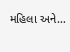મહિલા અને…